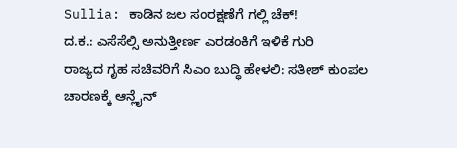Sullia: ಕಾಡಿನ ಜಲ ಸಂರಕ್ಷಣೆಗೆ ಗಲ್ಲಿ ಚೆಕ್!
ದ.ಕ.: ಎಸೆಸೆಲ್ಸಿ ಅನುತ್ತೀರ್ಣ ಎರಡಂಕಿಗೆ ಇಳಿಕೆ ಗುರಿ
ರಾಜ್ಯದ ಗೃಹ ಸಚಿವರಿಗೆ ಸಿಎಂ ಬುದ್ಧಿ ಹೇಳಲಿ: ಸತೀಶ್ ಕುಂಪಲ
ಚಾರಣಕ್ಕೆ ಆನ್ಲೈನ್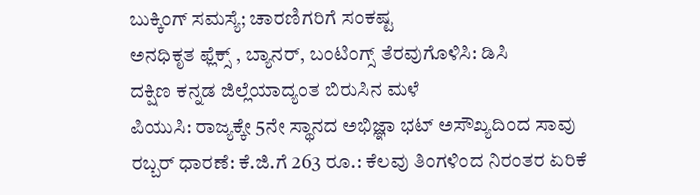ಬುಕ್ಕಿಂಗ್ ಸಮಸ್ಯೆ; ಚಾರಣಿಗರಿಗೆ ಸಂಕಷ್ಟ
ಅನಧಿಕೃತ ಫ್ಲೆಕ್ಸ್ , ಬ್ಯಾನರ್, ಬಂಟಿಂಗ್ಸ್ ತೆರವುಗೊಳಿಸಿ: ಡಿಸಿ
ದಕ್ಷಿಣ ಕನ್ನಡ ಜಿಲ್ಲೆಯಾದ್ಯಂತ ಬಿರುಸಿನ ಮಳೆ
ಪಿಯುಸಿ: ರಾಜ್ಯಕ್ಕೇ 5ನೇ ಸ್ಥಾನದ ಅಭಿಜ್ಞಾ ಭಟ್ ಅಸೌಖ್ಯದಿಂದ ಸಾವು
ರಬ್ಬರ್ ಧಾರಣೆ: ಕೆ.ಜಿ.ಗೆ 263 ರೂ.: ಕೆಲವು ತಿಂಗಳಿಂದ ನಿರಂತರ ಏರಿಕೆ